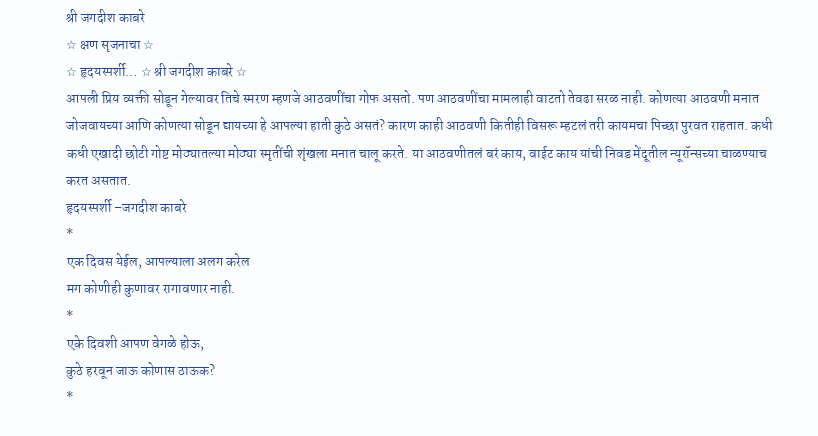श्री जगदीश काबरे
☆ क्षण सृजनाचा ☆
☆ हृदयस्पर्शी… ☆ श्री जगदीश काबरे ☆
आपली प्रिय व्यक्ती सोडून गेल्यावर तिचे स्मरण म्हणजे आठवणींचा गोफ असतो. पण आठवणींचा मामलाही वाटतो तेवढा सरळ नाही. कोणत्या आठवणी मनात जोजवायच्या आणि कोणत्या सोडून द्यायच्या हे आपल्या हाती कुठे असतं? कारण काही आठवणी कितीही विसरू म्हटलं तरी कायमचा पिच्छा पुरवत राहतात. कधी कधी एखादी छोटी गोष्ट मोठ्यातल्या मोठ्या स्मृतींची शृंखला मनात चालू करते. या आठवणीतलं बरं काय, वाईट काय यांची निवड मेंदूतील न्यूरॉन्सच्या चाळण्याच करत असतात.
हृदयस्पर्शी –जगदीश काबरे
*
एक दिवस येईल, आपल्याला अलग करेल
मग कोणीही कुणावर रागावणार नाही.
*
एके दिवशी आपण वेगळे होऊ,
कुठे हरवून जाऊ कोणास ठाऊक?
*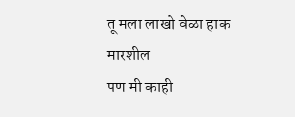तू मला लाखो वेळा हाक मारशील
पण मी काही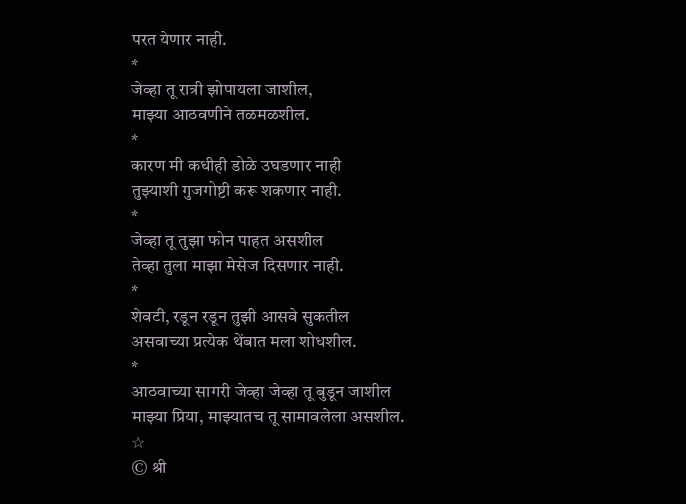परत येणार नाही.
*
जेव्हा तू रात्री झोपायला जाशील,
माझ्या आठवणीने तळमळशील.
*
कारण मी कधीही डोळे उघडणार नाही
तुझ्याशी गुजगोष्टी करू शकणार नाही.
*
जेव्हा तू तुझा फोन पाहत असशील
तेव्हा तुला माझा मेसेज दिसणार नाही.
*
शेवटी, रडून रडून तुझी आसवे सुकतील
असवाच्या प्रत्येक थेंबात मला शोधशील.
*
आठवाच्या सागरी जेव्हा जेव्हा तू बुडून जाशील
माझ्या प्रिया, माझ्यातच तू सामावलेला असशील.
☆
© श्री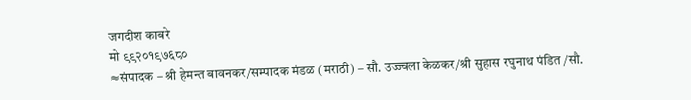जगदीश काबरे
मो ९९२०१९७६८०
≈संपादक – श्री हेमन्त बावनकर/सम्पादक मंडळ (मराठी) – सौ. उज्ज्वला केळकर/श्री सुहास रघुनाथ पंडित /सौ.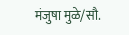मंजुषा मुळे/सौ.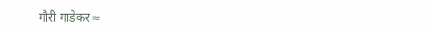गौरी गाडेकर≈